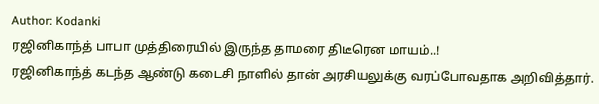Author: Kodanki
ரஜினிகாந்த் பாபா முத்திரையில் இருந்த தாமரை திடீரென மாயம்..!
ரஜினிகாந்த் கடந்த ஆண்டு கடைசி நாளில் தான் அரசியலுக்கு வரப்போவதாக அறிவித்தார்.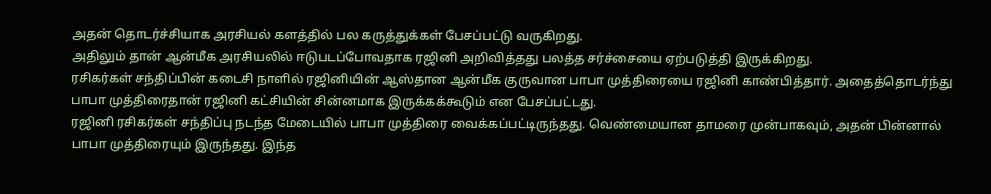அதன் தொடர்ச்சியாக அரசியல் களத்தில் பல கருத்துக்கள் பேசப்பட்டு வருகிறது.
அதிலும் தான் ஆன்மீக அரசியலில் ஈடுபடப்போவதாக ரஜினி அறிவித்தது பலத்த சர்ச்சையை ஏற்படுத்தி இருக்கிறது.
ரசிகர்கள் சந்திப்பின் கடைசி நாளில் ரஜினியின் ஆஸ்தான ஆன்மீக குருவான பாபா முத்திரையை ரஜினி காண்பித்தார். அதைத்தொடர்ந்து பாபா முத்திரைதான் ரஜினி கட்சியின் சின்னமாக இருக்கக்கூடும் என பேசப்பட்டது.
ரஜினி ரசிகர்கள் சந்திப்பு நடந்த மேடையில் பாபா முத்திரை வைக்கப்பட்டிருந்தது. வெண்மையான தாமரை முன்பாகவும், அதன் பின்னால் பாபா முத்திரையும் இருந்தது. இந்த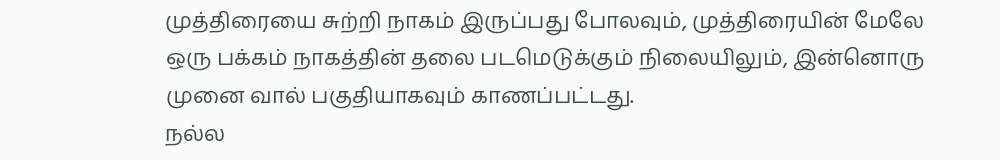முத்திரையை சுற்றி நாகம் இருப்பது போலவும், முத்திரையின் மேலே ஒரு பக்கம் நாகத்தின் தலை படமெடுக்கும் நிலையிலும், இன்னொரு முனை வால் பகுதியாகவும் காணப்பட்டது.
நல்ல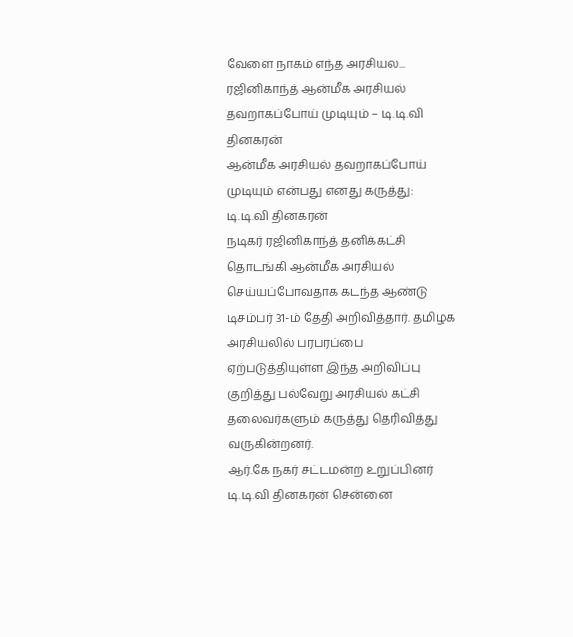வேளை நாகம் எந்த அரசியல...
ரஜினிகாந்த் ஆன்மீக அரசியல் தவறாகப்போய் முடியும் – டி.டி.வி தினகரன்
ஆன்மீக அரசியல் தவறாகப்போய் முடியும் என்பது எனது கருத்து: டி.டி.வி தினகரன்
நடிகர் ரஜினிகாந்த் தனிக்கட்சி தொடங்கி ஆன்மீக அரசியல் செய்யப்போவதாக கடந்த ஆண்டு டிசம்பர் 31-ம் தேதி அறிவித்தார். தமிழக அரசியலில் பரபரப்பை ஏற்படுத்தியுள்ள இந்த அறிவிப்பு குறித்து பல்வேறு அரசியல் கட்சி தலைவர்களும் கருத்து தெரிவித்து வருகின்றனர்.
ஆர்.கே நகர் சட்டமன்ற உறுப்பினர் டி.டி.வி தினகரன் சென்னை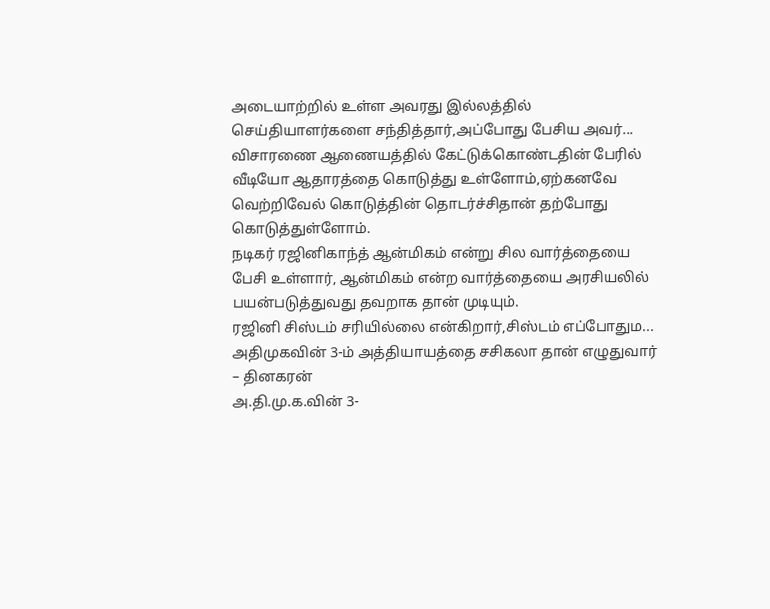அடையாற்றில் உள்ள அவரது இல்லத்தில் செய்தியாளர்களை சந்தித்தார்,அப்போது பேசிய அவர்...
விசாரணை ஆணையத்தில் கேட்டுக்கொண்டதின் பேரில் வீடியோ ஆதாரத்தை கொடுத்து உள்ளோம்,ஏற்கனவே வெற்றிவேல் கொடுத்தின் தொடர்ச்சிதான் தற்போது கொடுத்துள்ளோம்.
நடிகர் ரஜினிகாந்த் ஆன்மிகம் என்று சில வார்த்தையை பேசி உள்ளார், ஆன்மிகம் என்ற வார்த்தையை அரசியலில் பயன்படுத்துவது தவறாக தான் முடியும்.
ரஜினி சிஸ்டம் சரியில்லை என்கிறார்,சிஸ்டம் எப்போதும...
அதிமுகவின் 3-ம் அத்தியாயத்தை சசிகலா தான் எழுதுவார் – தினகரன்
அ.தி.மு.க.வின் 3-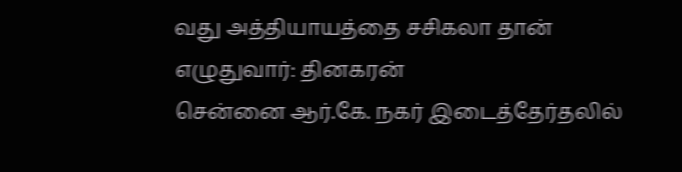வது அத்தியாயத்தை சசிகலா தான் எழுதுவார்: தினகரன்
சென்னை ஆர்.கே. நகர் இடைத்தேர்தலில்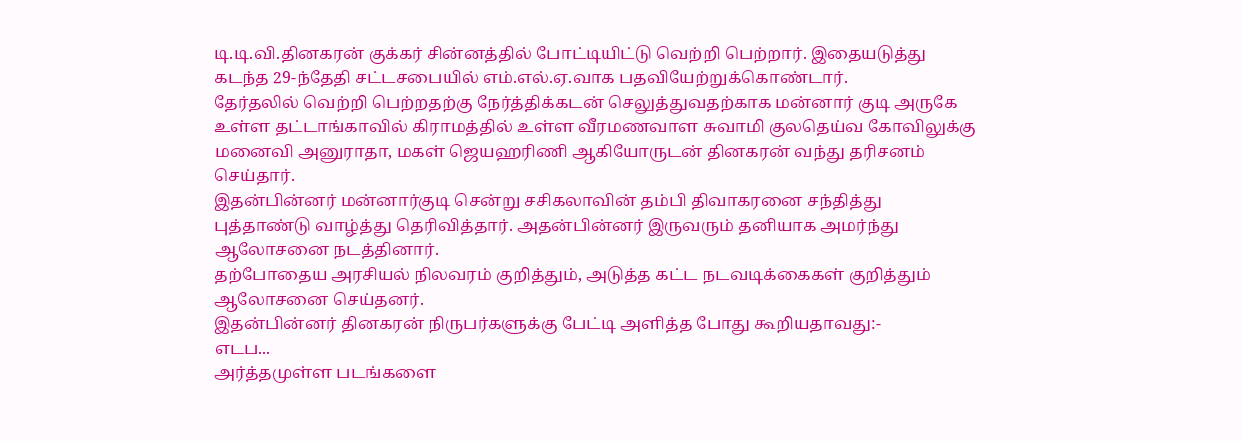டி.டி.வி.தினகரன் குக்கர் சின்னத்தில் போட்டியிட்டு வெற்றி பெற்றார். இதையடுத்து கடந்த 29-ந்தேதி சட்டசபையில் எம்.எல்.ஏ.வாக பதவியேற்றுக்கொண்டார்.
தேர்தலில் வெற்றி பெற்றதற்கு நேர்த்திக்கடன் செலுத்துவதற்காக மன்னார் குடி அருகே உள்ள தட்டாங்காவில் கிராமத்தில் உள்ள வீரமணவாள சுவாமி குலதெய்வ கோவிலுக்கு மனைவி அனுராதா, மகள் ஜெயஹரிணி ஆகியோருடன் தினகரன் வந்து தரிசனம் செய்தார்.
இதன்பின்னர் மன்னார்குடி சென்று சசிகலாவின் தம்பி திவாகரனை சந்தித்து புத்தாண்டு வாழ்த்து தெரிவித்தார். அதன்பின்னர் இருவரும் தனியாக அமர்ந்து ஆலோசனை நடத்தினார்.
தற்போதைய அரசியல் நிலவரம் குறித்தும், அடுத்த கட்ட நடவடிக்கைகள் குறித்தும் ஆலோசனை செய்தனர்.
இதன்பின்னர் தினகரன் நிருபர்களுக்கு பேட்டி அளித்த போது கூறியதாவது:-
எடப...
அர்த்தமுள்ள படங்களை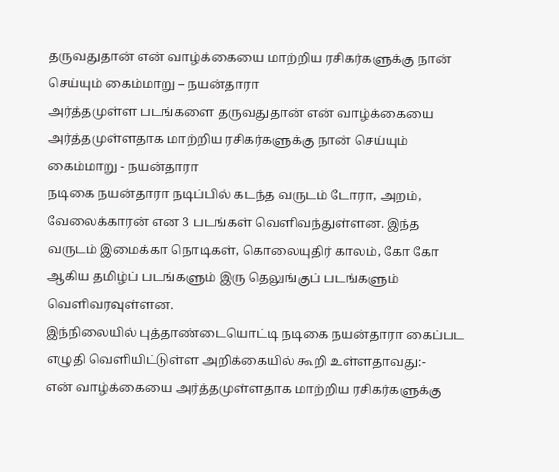தருவதுதான் என் வாழ்க்கையை மாற்றிய ரசிகர்களுக்கு நான் செய்யும் கைம்மாறு – நயன்தாரா
அர்த்தமுள்ள படங்களை தருவதுதான் என் வாழ்க்கையை அர்த்தமுள்ளதாக மாற்றிய ரசிகர்களுக்கு நான் செய்யும் கைம்மாறு - நயன்தாரா
நடிகை நயன்தாரா நடிப்பில் கடந்த வருடம் டோரா, அறம், வேலைக்காரன் என 3 படங்கள் வெளிவந்துள்ளன. இந்த வருடம் இமைக்கா நொடிகள், கொலையுதிர் காலம், கோ கோ ஆகிய தமிழ்ப் படங்களும் இரு தெலுங்குப் படங்களும் வெளிவரவுள்ளன.
இந்நிலையில் புத்தாண்டையொட்டி நடிகை நயன்தாரா கைப்பட எழுதி வெளியிட்டுள்ள அறிக்கையில் கூறி உள்ளதாவது:-
என் வாழ்க்கையை அர்த்தமுள்ளதாக மாற்றிய ரசிகர்களுக்கு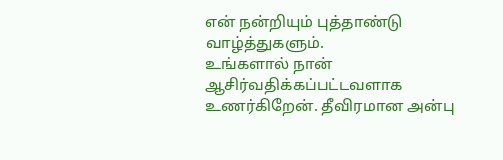என் நன்றியும் புத்தாண்டு வாழ்த்துகளும்.
உங்களால் நான் ஆசிர்வதிக்கப்பட்டவளாக உணர்கிறேன். தீவிரமான அன்பு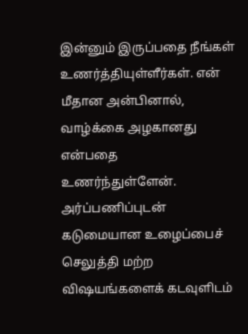இன்னும் இருப்பதை நீங்கள் உணர்த்தியுள்ளீர்கள். என் மீதான அன்பினால், வாழ்க்கை அழகானது என்பதை உணர்ந்துள்ளேன். அர்ப்பணிப்புடன் கடுமையான உழைப்பைச் செலுத்தி மற்ற விஷயங்களைக் கடவுளிடம்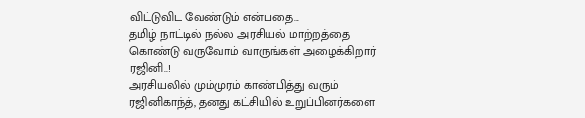விட்டுவிட வேண்டும் என்பதை...
தமிழ் நாட்டில் நல்ல அரசியல் மாற்றத்தை கொண்டு வருவோம் வாருங்கள் அழைக்கிறார் ரஜினி..!
அரசியலில் மும்முரம் காண்பித்து வரும் ரஜினிகாந்த், தனது கட்சியில் உறுப்பினர்களை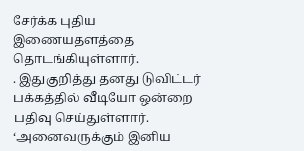சேர்க்க புதிய இணையதளத்தை தொடங்கியுள்ளார்.
. இதுகுறித்து தனது டுவிட்டர் பக்கத்தில் வீடியோ ஒன்றை பதிவு செய்துள்ளார்.
‘அனைவருக்கும் இனிய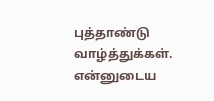புத்தாண்டு வாழ்த்துக்கள். என்னுடைய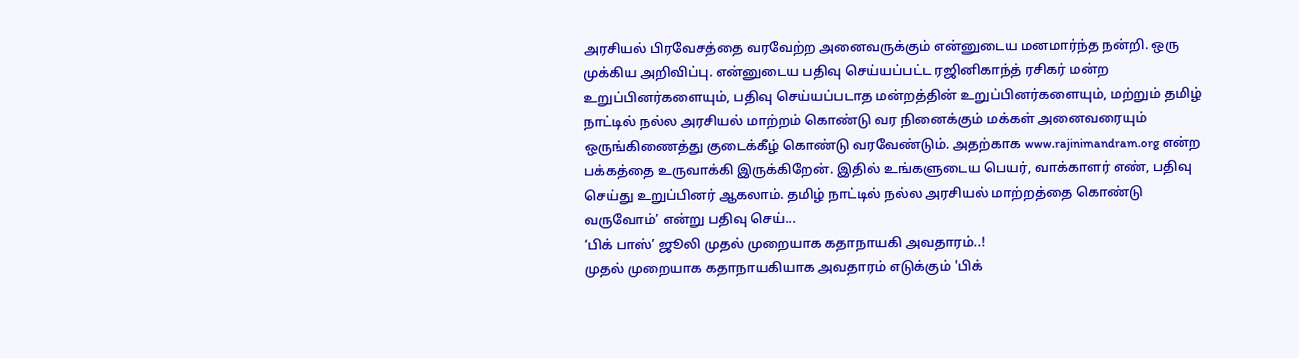அரசியல் பிரவேசத்தை வரவேற்ற அனைவருக்கும் என்னுடைய மனமார்ந்த நன்றி. ஒரு முக்கிய அறிவிப்பு. என்னுடைய பதிவு செய்யப்பட்ட ரஜினிகாந்த் ரசிகர் மன்ற உறுப்பினர்களையும், பதிவு செய்யப்படாத மன்றத்தின் உறுப்பினர்களையும், மற்றும் தமிழ் நாட்டில் நல்ல அரசியல் மாற்றம் கொண்டு வர நினைக்கும் மக்கள் அனைவரையும் ஒருங்கிணைத்து குடைக்கீழ் கொண்டு வரவேண்டும். அதற்காக www.rajinimandram.org என்ற பக்கத்தை உருவாக்கி இருக்கிறேன். இதில் உங்களுடைய பெயர், வாக்காளர் எண், பதிவு செய்து உறுப்பினர் ஆகலாம். தமிழ் நாட்டில் நல்ல அரசியல் மாற்றத்தை கொண்டு வருவோம்’ என்று பதிவு செய்...
‘பிக் பாஸ்’ ஜூலி முதல் முறையாக கதாநாயகி அவதாரம்..!
முதல் முறையாக கதாநாயகியாக அவதாரம் எடுக்கும் 'பிக்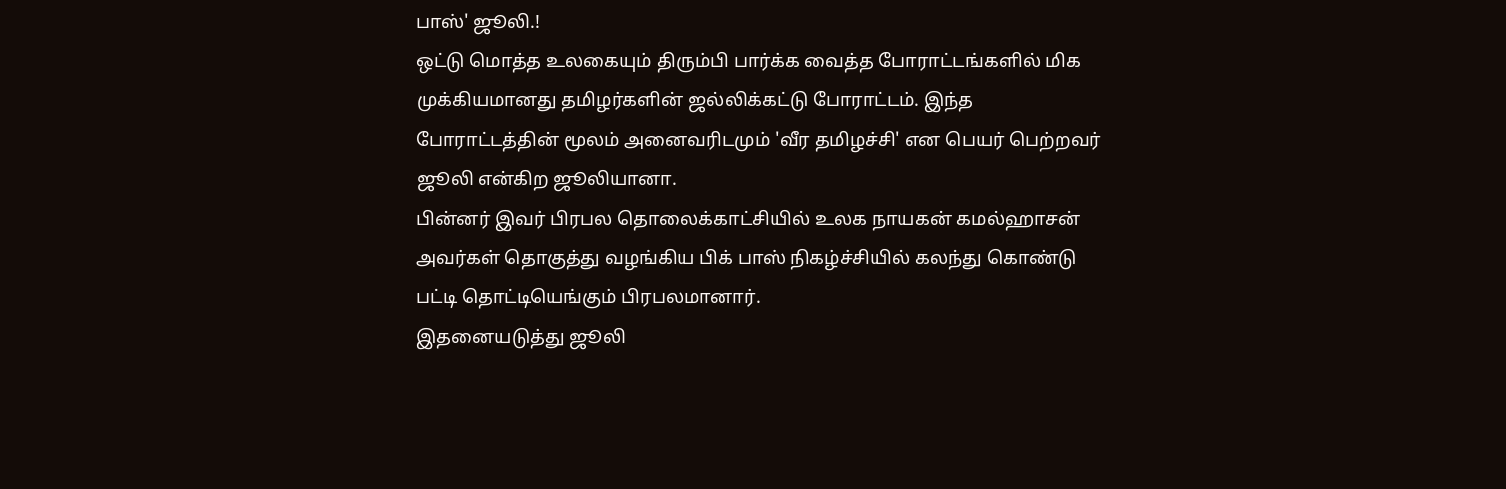பாஸ்' ஜூலி.!
ஒட்டு மொத்த உலகையும் திரும்பி பார்க்க வைத்த போராட்டங்களில் மிக முக்கியமானது தமிழர்களின் ஜல்லிக்கட்டு போராட்டம். இந்த போராட்டத்தின் மூலம் அனைவரிடமும் 'வீர தமிழச்சி' என பெயர் பெற்றவர் ஜூலி என்கிற ஜூலியானா.
பின்னர் இவர் பிரபல தொலைக்காட்சியில் உலக நாயகன் கமல்ஹாசன் அவர்கள் தொகுத்து வழங்கிய பிக் பாஸ் நிகழ்ச்சியில் கலந்து கொண்டு பட்டி தொட்டியெங்கும் பிரபலமானார்.
இதனையடுத்து ஜூலி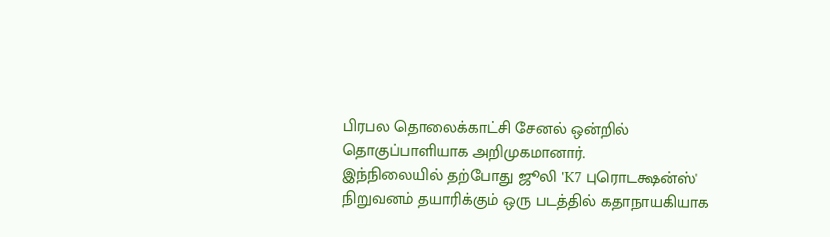பிரபல தொலைக்காட்சி சேனல் ஒன்றில் தொகுப்பாளியாக அறிமுகமானார்.
இந்நிலையில் தற்போது ஜூலி 'K7 புரொடக்ஷன்ஸ்' நிறுவனம் தயாரிக்கும் ஒரு படத்தில் கதாநாயகியாக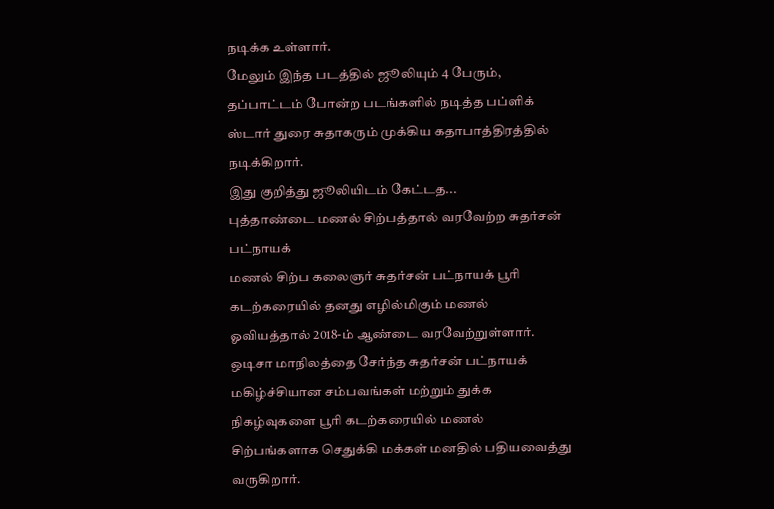நடிக்க உள்ளார்.
மேலும் இந்த படத்தில் ஜூலியும் 4 பேரும், தப்பாட்டம் போன்ற படங்களில் நடித்த பப்ளிக் ஸ்டார் துரை சுதாகரும் முக்கிய கதாபாத்திரத்தில் நடிக்கிறார்.
இது குறித்து ஜூலியிடம் கேட்டத...
புத்தாண்டை மணல் சிற்பத்தால் வரவேற்ற சுதர்சன் பட்நாயக்
மணல் சிற்ப கலைஞர் சுதர்சன் பட்நாயக் பூரி கடற்கரையில் தனது எழில்மிகும் மணல் ஓவியத்தால் 2018-ம் ஆண்டை வரவேற்றுள்ளார்.
ஒடிசா மாநிலத்தை சேர்ந்த சுதர்சன் பட்நாயக் மகிழ்ச்சியான சம்பவங்கள் மற்றும் துக்க நிகழ்வுகளை பூரி கடற்கரையில் மணல் சிற்பங்களாக செதுக்கி மக்கள் மனதில் பதியவைத்து வருகிறார்.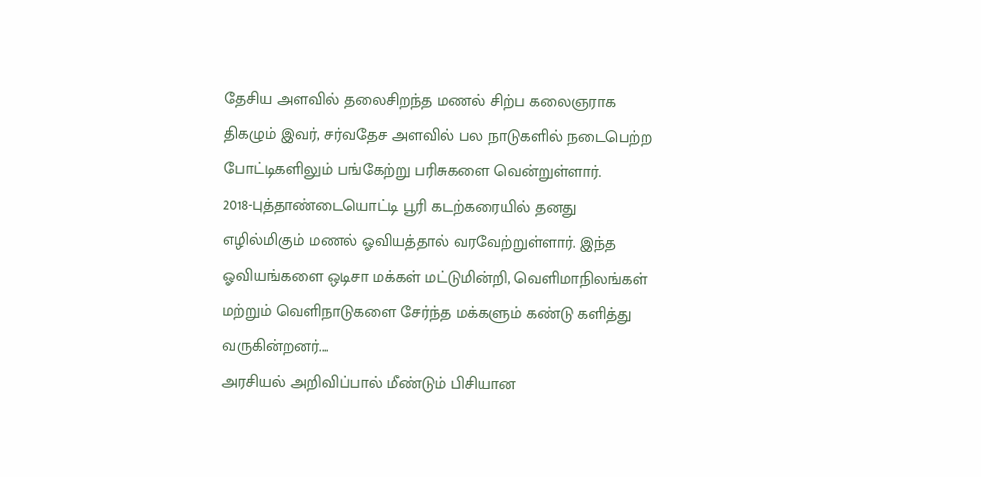தேசிய அளவில் தலைசிறந்த மணல் சிற்ப கலைஞராக திகழும் இவர், சர்வதேச அளவில் பல நாடுகளில் நடைபெற்ற போட்டிகளிலும் பங்கேற்று பரிசுகளை வென்றுள்ளார்.
2018-புத்தாண்டையொட்டி பூரி கடற்கரையில் தனது எழில்மிகும் மணல் ஓவியத்தால் வரவேற்றுள்ளார். இந்த ஓவியங்களை ஒடிசா மக்கள் மட்டுமின்றி, வெளிமாநிலங்கள் மற்றும் வெளிநாடுகளை சேர்ந்த மக்களும் கண்டு களித்து வருகின்றனர்....
அரசியல் அறிவிப்பால் மீண்டும் பிசியான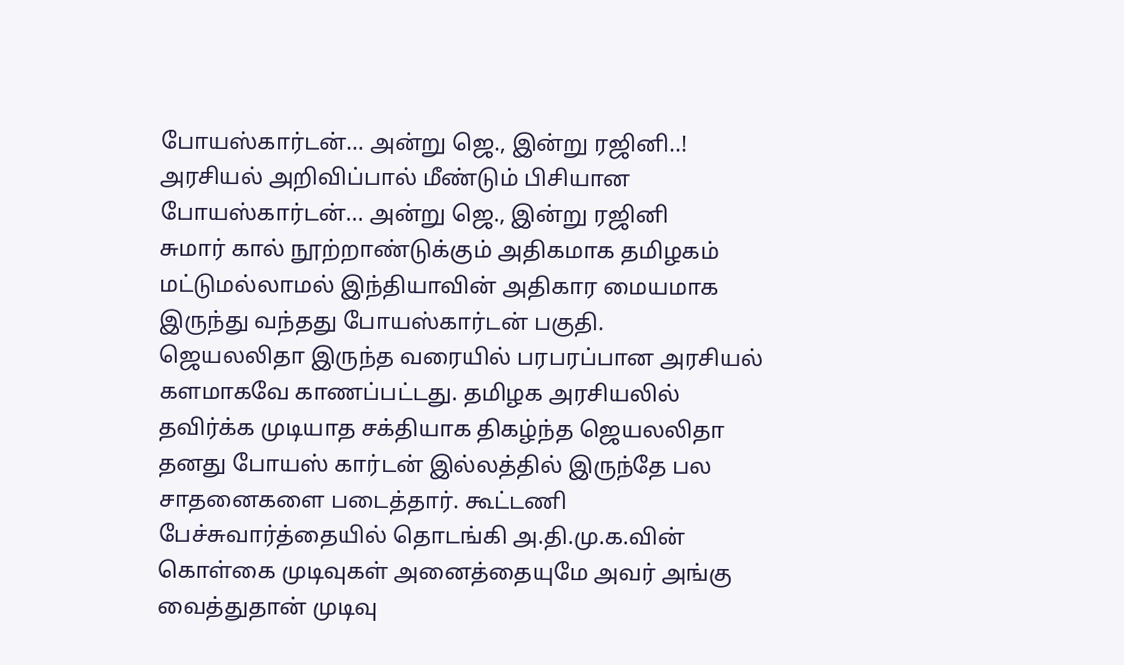போயஸ்கார்டன்… அன்று ஜெ., இன்று ரஜினி..!
அரசியல் அறிவிப்பால் மீண்டும் பிசியான போயஸ்கார்டன்... அன்று ஜெ., இன்று ரஜினி
சுமார் கால் நூற்றாண்டுக்கும் அதிகமாக தமிழகம் மட்டுமல்லாமல் இந்தியாவின் அதிகார மையமாக இருந்து வந்தது போயஸ்கார்டன் பகுதி.
ஜெயலலிதா இருந்த வரையில் பரபரப்பான அரசியல் களமாகவே காணப்பட்டது. தமிழக அரசியலில் தவிர்க்க முடியாத சக்தியாக திகழ்ந்த ஜெயலலிதா தனது போயஸ் கார்டன் இல்லத்தில் இருந்தே பல சாதனைகளை படைத்தார். கூட்டணி பேச்சுவார்த்தையில் தொடங்கி அ.தி.மு.க.வின் கொள்கை முடிவுகள் அனைத்தையுமே அவர் அங்கு வைத்துதான் முடிவு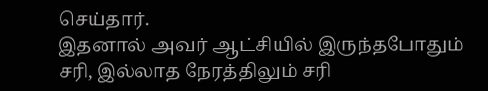செய்தார்.
இதனால் அவர் ஆட்சியில் இருந்தபோதும் சரி, இல்லாத நேரத்திலும் சரி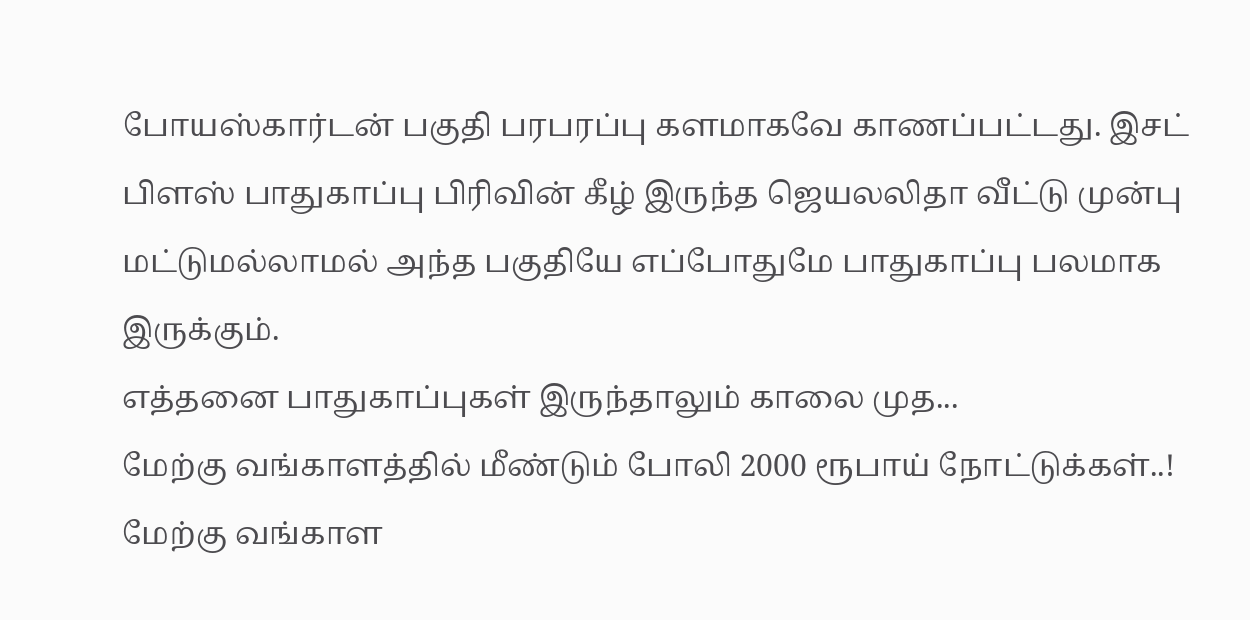போயஸ்கார்டன் பகுதி பரபரப்பு களமாகவே காணப்பட்டது. இசட் பிளஸ் பாதுகாப்பு பிரிவின் கீழ் இருந்த ஜெயலலிதா வீட்டு முன்பு மட்டுமல்லாமல் அந்த பகுதியே எப்போதுமே பாதுகாப்பு பலமாக இருக்கும்.
எத்தனை பாதுகாப்புகள் இருந்தாலும் காலை முத...
மேற்கு வங்காளத்தில் மீண்டும் போலி 2000 ரூபாய் நோட்டுக்கள்..!
மேற்கு வங்காள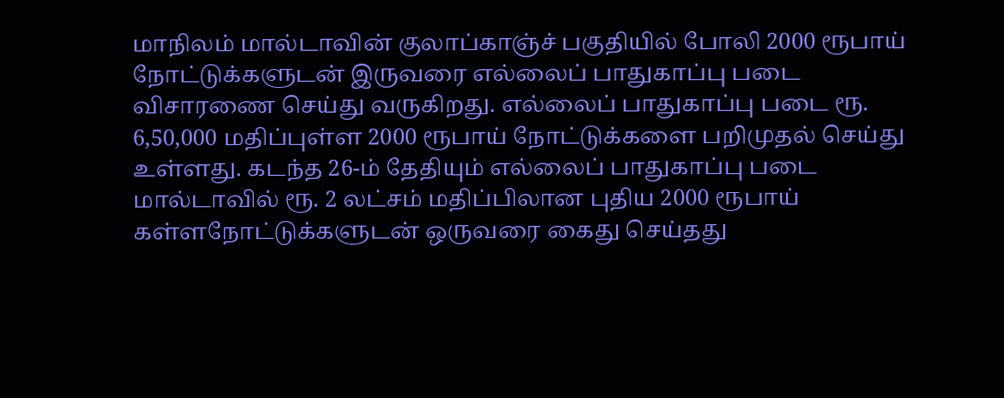மாநிலம் மால்டாவின் குலாப்காஞ்ச் பகுதியில் போலி 2000 ரூபாய் நோட்டுக்களுடன் இருவரை எல்லைப் பாதுகாப்பு படை விசாரணை செய்து வருகிறது. எல்லைப் பாதுகாப்பு படை ரூ. 6,50,000 மதிப்புள்ள 2000 ரூபாய் நோட்டுக்களை பறிமுதல் செய்து உள்ளது. கடந்த 26-ம் தேதியும் எல்லைப் பாதுகாப்பு படை மால்டாவில் ரூ. 2 லட்சம் மதிப்பிலான புதிய 2000 ரூபாய் கள்ளநோட்டுக்களுடன் ஒருவரை கைது செய்தது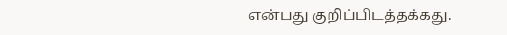என்பது குறிப்பிடத்தக்கது.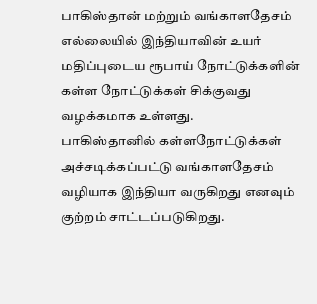பாகிஸ்தான் மற்றும் வங்காளதேசம் எல்லையில் இந்தியாவின் உயர் மதிப்புடைய ரூபாய் நோட்டுக்களின் கள்ள நோட்டுக்கள் சிக்குவது வழக்கமாக உள்ளது.
பாகிஸ்தானில் கள்ளநோட்டுக்கள் அச்சடிக்கப்பட்டு வங்காளதேசம் வழியாக இந்தியா வருகிறது எனவும் குற்றம் சாட்டப்படுகிறது.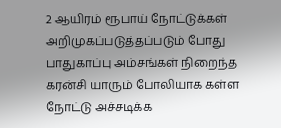2 ஆயிரம் ரூபாய் நோட்டுக்கள் அறிமுகப்படுத்தப்படும் போது பாதுகாப்பு அம்சங்கள் நிறைந்த கரன்சி யாரும் போலியாக கள்ள நோட்டு அச்சடிக்க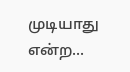முடியாது என்ற...